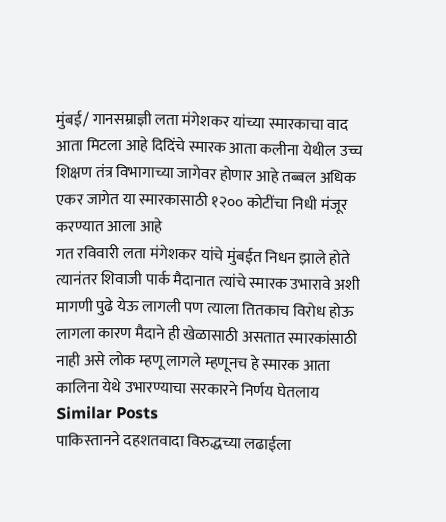मुंबई/ गानसम्राज्ञी लता मंगेशकर यांच्या स्मारकाचा वाद आता मिटला आहे दिदिंचे स्मारक आता कलीना येथील उच्च शिक्षण तंत्र विभागाच्या जागेवर होणार आहे तब्बल अधिक एकर जागेत या स्मारकासाठी १२०० कोटींचा निधी मंजूर करण्यात आला आहे
गत रविवारी लता मंगेशकर यांचे मुंबईत निधन झाले होते त्यानंतर शिवाजी पार्क मैदानात त्यांचे स्मारक उभारावे अशी मागणी पुढे येऊ लागली पण त्याला तितकाच विरोध होऊ लागला कारण मैदाने ही खेळासाठी असतात स्मारकांसाठी नाही असे लोक म्हणू लागले म्हणूनच हे स्मारक आता कालिना येथे उभारण्याचा सरकारने निर्णय घेतलाय
Similar Posts
पाकिस्तानने दहशतवादा विरुद्धच्या लढाईला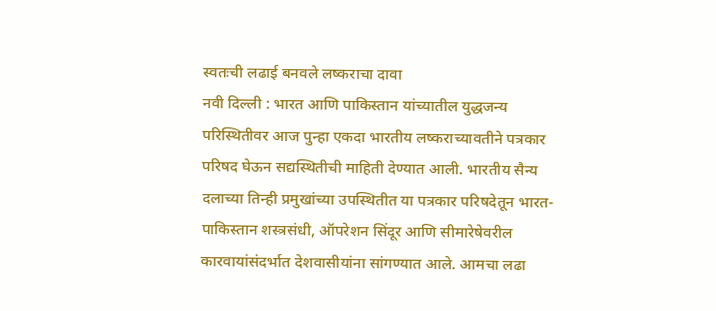स्वतःची लढाई बनवले लष्कराचा दावा
नवी दिल्ली : भारत आणि पाकिस्तान यांच्यातील युद्धजन्य परिस्थितीवर आज पुन्हा एकदा भारतीय लष्कराच्यावतीने पत्रकार परिषद घेऊन सद्यस्थितीची माहिती देण्यात आली. भारतीय सैन्य दलाच्या तिन्ही प्रमुखांच्या उपस्थितीत या पत्रकार परिषदेतून भारत-पाकिस्तान शस्त्रसंधी, ऑपरेशन सिंदूर आणि सीमारेषेवरील कारवायांसंदर्भात देशवासीयांना सांगण्यात आले. आमचा लढा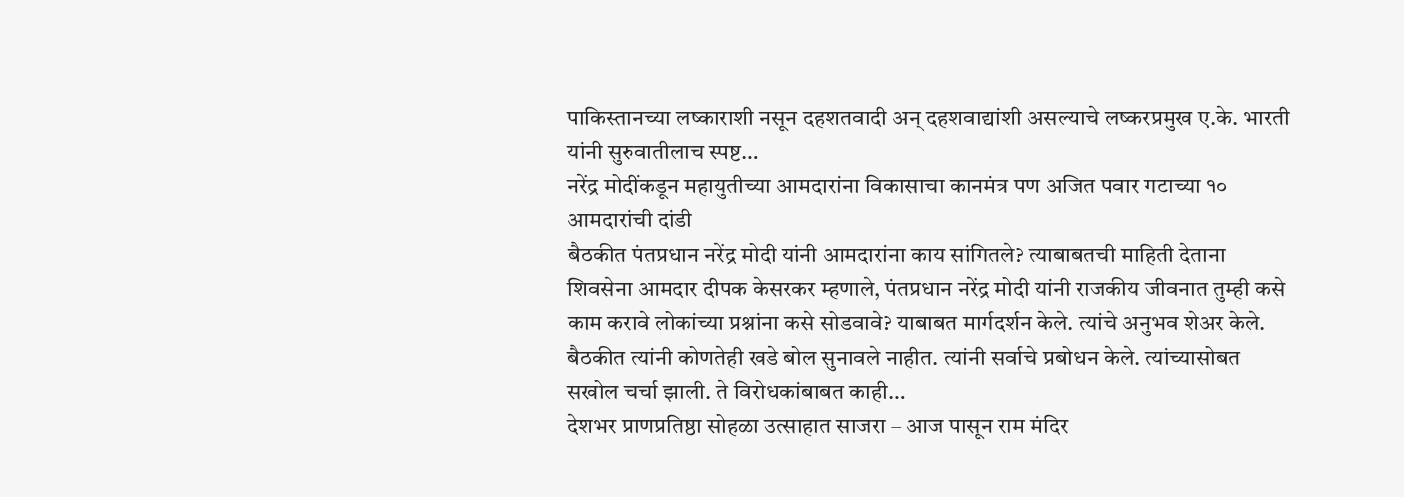पाकिस्तानच्या लष्काराशी नसून दहशतवादी अन् दहशवाद्यांशी असल्याचे लष्करप्रमुख ए.के. भारती यांनी सुरुवातीलाच स्पष्ट…
नरेंद्र मोदींकडून महायुतीच्या आमदारांना विकासाचा कानमंत्र पण अजित पवार गटाच्या १० आमदारांची दांडी
बैठकीत पंतप्रधान नरेंद्र मोदी यांनी आमदारांना काय सांगितले? त्याबाबतची माहिती देताना शिवसेना आमदार दीपक केसरकर म्हणाले, पंतप्रधान नरेंद्र मोदी यांनी राजकीय जीवनात तुम्ही कसे काम करावे लोकांच्या प्रश्नांना कसे सोडवावे? याबाबत मार्गदर्शन केले. त्यांचे अनुभव शेअर केले. बैठकीत त्यांनी कोणतेही खडे बोल सुनावले नाहीत. त्यांनी सर्वाचे प्रबोधन केले. त्यांच्यासोबत सखोल चर्चा झाली. ते विरोधकांबाबत काही…
देशभर प्राणप्रतिष्ठा सोहळा उत्साहात साजरा – आज पासून राम मंदिर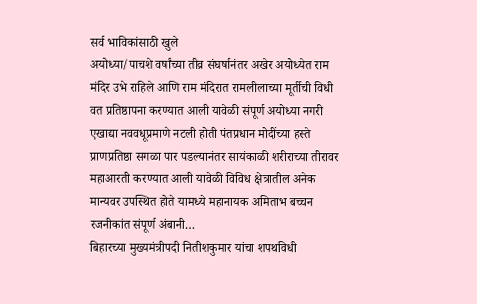सर्व भाविकांसाठी खुले
अयोध्या/पाचशे वर्षांच्या तीव्र संघर्षानंतर अखेर अयोध्येत राम मंदिर उभे राहिले आणि राम मंदिरात रामलीलाच्या मूर्तीची विधी वत प्रतिष्ठापना करण्यात आली यावेळी संपूर्ण अयोध्या नगरी एखाद्या नववधूप्रमाणे नटली होती पंतप्रधान मोदींच्या हस्ते प्राणप्रतिष्ठा सगळा पार पडल्यानंतर सायंकाळी शरीराच्या तीरावर महाआरती करण्यात आली यावेळी विविध क्षेत्रातील अनेक मान्यवर उपस्थित होते यामध्ये महानायक अमिताभ बच्चन रजनीकांत संपूर्ण अंबानी…
बिहारच्या मुख्यमंत्रीपदी नितीशकुमार यांचा शपथविधी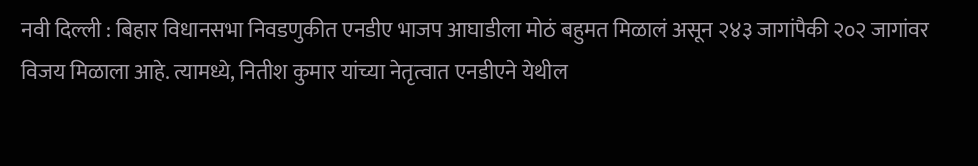नवी दिल्ली : बिहार विधानसभा निवडणुकीत एनडीए भाजप आघाडीला मोठं बहुमत मिळालं असून २४३ जागांपैकी २०२ जागांवर विजय मिळाला आहे. त्यामध्ये, नितीश कुमार यांच्या नेतृत्वात एनडीएने येथील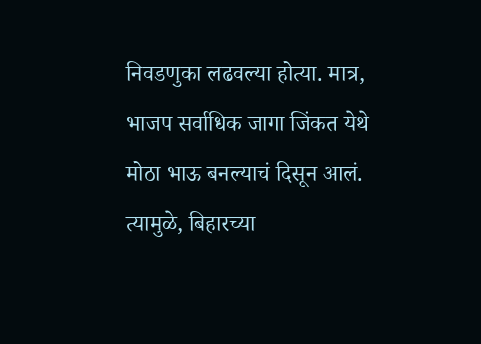निवडणुका लढवल्या होत्या. मात्र, भाजप सर्वाधिक जागा जिंकत येथे मोठा भाऊ बनल्याचं दिसून आलं. त्यामुळे, बिहारच्या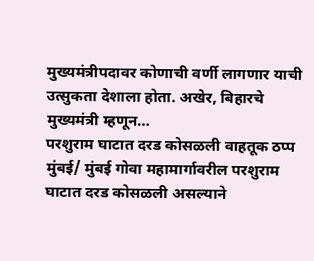मुख्यमंत्रीपदावर कोणाची वर्णी लागणार याची उत्सुकता देशाला होता. अखेर, बिहारचे मुख्यमंत्री म्हणून…
परशुराम घाटात दरड कोसळली वाहतूक ठप्प
मुंबई/ मुंबई गोवा महामार्गावरील परशुराम घाटात दरड कोसळली असल्याने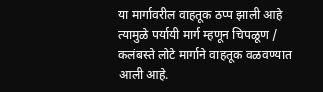या मार्गावरील वाहतूक ठप्प झाली आहे त्यामुळे पर्यायी मार्ग म्हणून चिपळूण / कलंबस्ते लोटे मार्गाने वाहतूक वळवण्यात आली आहे.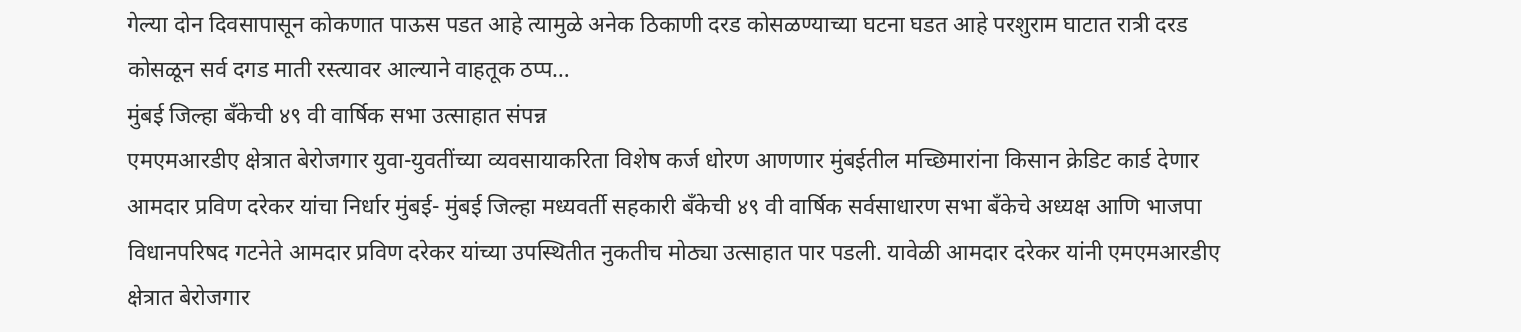गेल्या दोन दिवसापासून कोकणात पाऊस पडत आहे त्यामुळे अनेक ठिकाणी दरड कोसळण्याच्या घटना घडत आहे परशुराम घाटात रात्री दरड कोसळून सर्व दगड माती रस्त्यावर आल्याने वाहतूक ठप्प…
मुंबई जिल्हा बँकेची ४९ वी वार्षिक सभा उत्साहात संपन्न
एमएमआरडीए क्षेत्रात बेरोजगार युवा-युवतींच्या व्यवसायाकरिता विशेष कर्ज धोरण आणणार मुंबईतील मच्छिमारांना किसान क्रेडिट कार्ड देणार आमदार प्रविण दरेकर यांचा निर्धार मुंबई- मुंबई जिल्हा मध्यवर्ती सहकारी बँकेची ४९ वी वार्षिक सर्वसाधारण सभा बँकेचे अध्यक्ष आणि भाजपा विधानपरिषद गटनेते आमदार प्रविण दरेकर यांच्या उपस्थितीत नुकतीच मोठ्या उत्साहात पार पडली. यावेळी आमदार दरेकर यांनी एमएमआरडीए क्षेत्रात बेरोजगार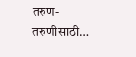तरुण-तरुणीसाठी…